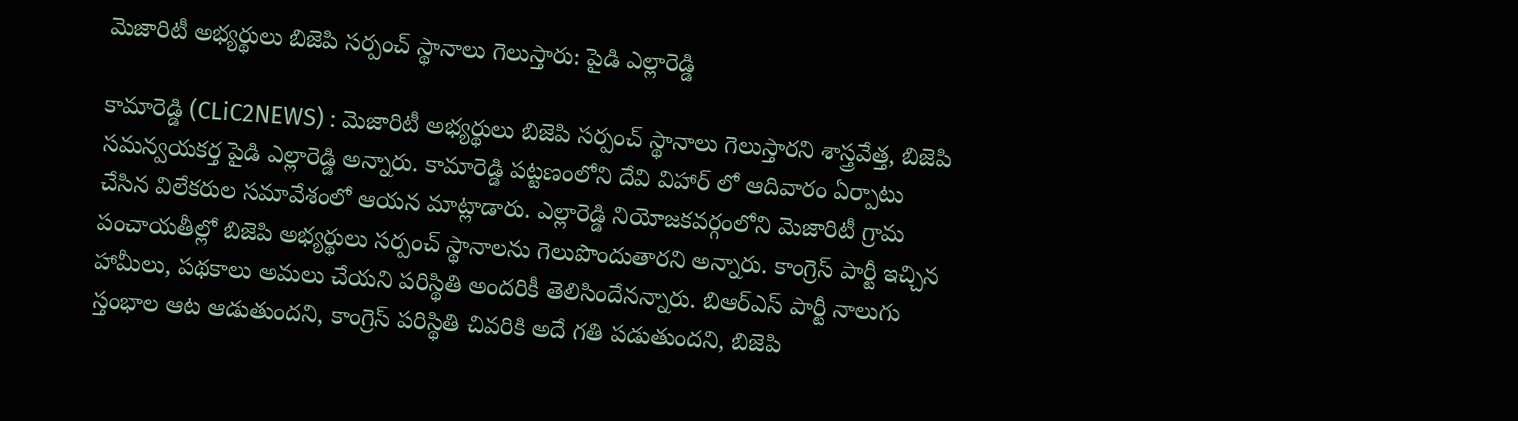మెజారిటీ అభ్యర్థులు బిజెపి సర్పంచ్ స్థానాలు గెలుస్తారు: పైడి ఎల్లారెడ్డి

కామారెడ్డి (CLiC2NEWS) : మెజారిటీ అభ్యర్థులు బిజెపి సర్పంచ్ స్థానాలు గెలుస్తారని శాస్త్రవేత్త, బిజెపి సమన్వయకర్త పైడి ఎల్లారెడ్డి అన్నారు. కామారెడ్డి పట్టణంలోని దేవి విహార్ లో ఆదివారం ఏర్పాటు చేసిన విలేకరుల సమావేశంలో ఆయన మాట్లాడారు. ఎల్లారెడ్డి నియోజకవర్గంలోని మెజారిటీ గ్రామ పంచాయతీల్లో బిజెపి అభ్యర్థులు సర్పంచ్ స్థానాలను గెలుపొందుతారని అన్నారు. కాంగ్రెస్ పార్టీ ఇచ్చిన హామీలు, పథకాలు అమలు చేయని పరిస్థితి అందరికీ తెలిసిందేనన్నారు. బిఆర్ఎస్ పార్టీ నాలుగు స్తంభాల ఆట ఆడుతుందని, కాంగ్రెస్ పరిస్థితి చివరికి అదే గతి పడుతుందని, బిజెపి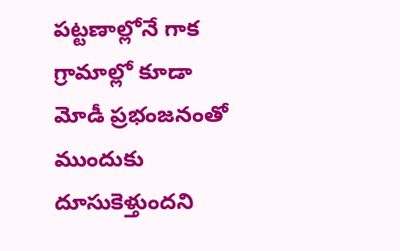పట్టణాల్లోనే గాక గ్రామాల్లో కూడా మోడీ ప్రభంజనంతో ముందుకు దూసుకెళ్తుందని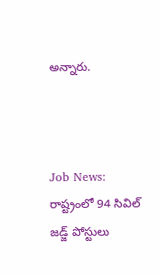అన్నారు.



Job News:  రాష్ట్రంలో 94 సివిల్ జ‌డ్జ్ పోస్టులు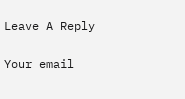Leave A Reply

Your email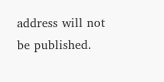address will not be published.